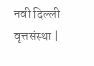नवी दिल्ली वृत्तसंस्था |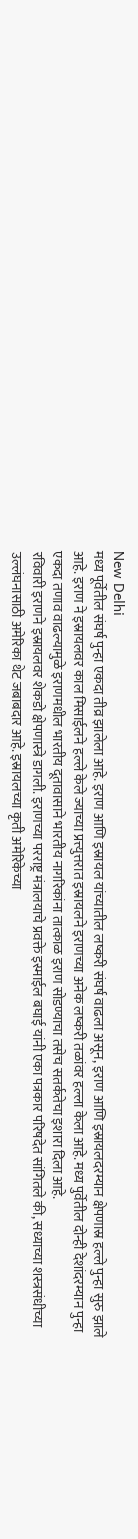New Delhi
मध्य पूर्वेतील संघर्ष पुन्हा एकदा तीव्र झालेला आहे. इराण आणि इस्रायल यांच्यातील लष्करी संघर्ष वाढला असून, इराण आणि इस्रायलदरम्यान क्षेपणास्र हल्ले पुन्हा सुरु झाले आहे. इराण ने इस्रायलवर काल मिसाईलने हल्ले केले ज्याच्या प्रत्त्युत्तरात इस्रायलने इराणच्या अनेक लष्करी तळांवर हल्ला केला आहे. मध्य पुर्वेतील दोन्ही देशांदरम्यान पुन्हा एकदा तणाव वाढल्यामुळे इराणमधील भारतीय दूतावासाने भारतीय नागरिकांना तात्काळ इराण सोडण्याचा तसेच सतर्कतेचा इशारा दिला आहे.
रविवारी इराणने इस्रायलवर शेकडो क्षेपणास्त्रे डागली. इराणच्या परराष्ट्र मंत्रालयाचे प्रवक्ते इस्माईल बघाई यांनी एका पत्रकार परिषदेत सांगितले की, सध्याच्या शस्त्रसंधीच्या उल्लंघनासाठी अमेरिका थेट जबाबदार आहे. इस्रायलच्या कृती अमेरिकेच्या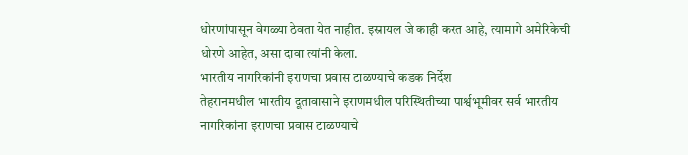धोरणांपासून वेगळ्या ठेवता येत नाहीत. इस्रायल जे काही करत आहे, त्यामागे अमेरिकेची धोरणे आहेत, असा दावा त्यांनी केला.
भारतीय नागरिकांनी इराणचा प्रवास टाळण्याचे कडक निर्देश
तेहरानमधील भारतीय दूतावासाने इराणमधील परिस्थितीच्या पार्श्वभूमीवर सर्व भारतीय नागरिकांना इराणचा प्रवास टाळण्याचे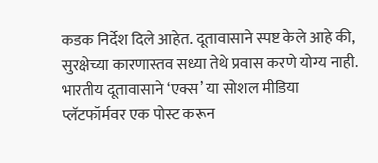कडक निर्देश दिले आहेत. दूतावासाने स्पष्ट केले आहे की, सुरक्षेच्या कारणास्तव सध्या तेथे प्रवास करणे योग्य नाही. भारतीय दूतावासाने ‘एक्स’ या सोशल मीडिया प्लॅटफॉर्मवर एक पोस्ट करून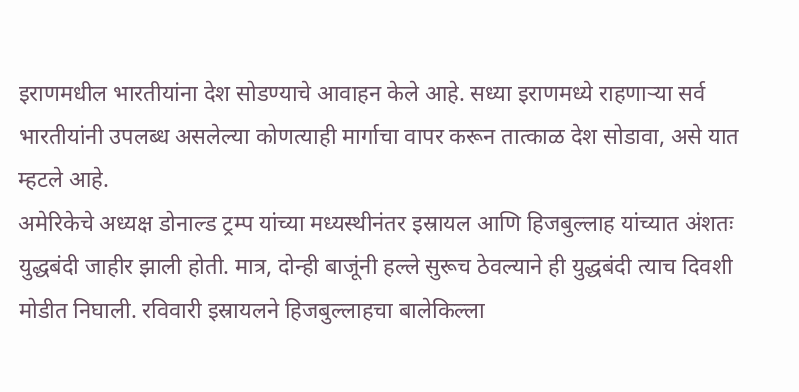इराणमधील भारतीयांना देश सोडण्याचे आवाहन केले आहे. सध्या इराणमध्ये राहणाऱ्या सर्व भारतीयांनी उपलब्ध असलेल्या कोणत्याही मार्गाचा वापर करून तात्काळ देश सोडावा, असे यात म्हटले आहे.
अमेरिकेचे अध्यक्ष डोनाल्ड ट्रम्प यांच्या मध्यस्थीनंतर इस्रायल आणि हिजबुल्लाह यांच्यात अंशतः युद्धबंदी जाहीर झाली होती. मात्र, दोन्ही बाजूंनी हल्ले सुरूच ठेवल्याने ही युद्धबंदी त्याच दिवशी मोडीत निघाली. रविवारी इस्रायलने हिजबुल्लाहचा बालेकिल्ला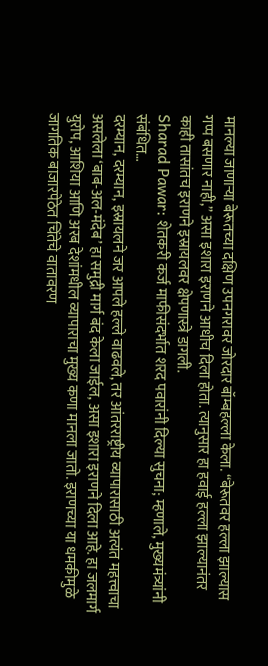मानल्या जाणाऱ्या बेरूतच्या दक्षिण उपनगरावर जोरदार बॉम्बहल्ला केला. “बेरूतवर हल्ला झाल्यास गप्प बसणार नाही,” असा इशारा इराणने आधीच दिला होता. त्यानुसार हा हवाई हल्ला झाल्यानंतर काही तासांतच इराणने इस्रायलवर क्षेपणास्त्रे डागली.
Sharad Pawar: शेतकरी कर्ज माफीसंदर्भात शरद पवारांनी दिल्या सुचना; म्हणाले, मुख्यमंत्र्यांनी संबंधित…
दरम्यान, दरम्यान, इस्रायलने जर आपले हल्ले वाढवले, तर आंतरराष्ट्रीय व्यापारासाठी अत्यंत महत्त्वाचा असलेला ‘बाब-अल-मंदेब’ हा समुद्री मार्ग बंद केला जाईल, असा इशारा इराणने दिला आहे. हा जलमार्ग युरोप, आशिया आणि अरब देशांमधील व्यापाराचा मुख्य कणा मानला जातो. इराणच्या या धमकीमुळे जागतिक बाजारपेठेत चिंतेचे वातावरण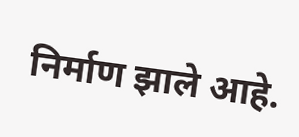निर्माण झाले आहे.